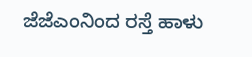ಜೆಜೆಎಂನಿಂದ ರಸ್ತೆ ಹಾಳು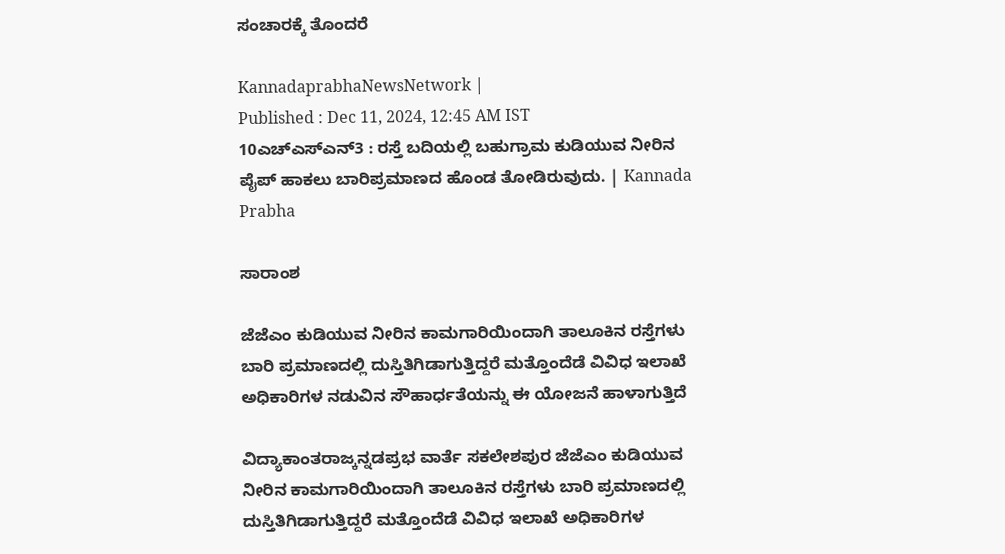ಸಂಚಾರಕ್ಕೆ ತೊಂದರೆ

KannadaprabhaNewsNetwork |
Published : Dec 11, 2024, 12:45 AM IST
10ಎಚ್ಎಸ್ಎನ್3 : ರಸ್ತೆ ಬದಿಯಲ್ಲಿ ಬಹುಗ್ರಾಮ ಕುಡಿಯುವ ನೀರಿನ ಪೈಪ್ ಹಾಕಲು ಬಾರಿಪ್ರಮಾಣದ ಹೊಂಡ ತೋಡಿರುವುದು. | Kannada Prabha

ಸಾರಾಂಶ

ಜೆಜೆಎಂ ಕುಡಿಯುವ ನೀರಿನ ಕಾಮಗಾರಿಯಿಂದಾಗಿ ತಾಲೂಕಿನ ರಸ್ತೆಗಳು ಬಾರಿ ಪ್ರಮಾಣದಲ್ಲಿ ದುಸ್ತಿತಿಗಿಡಾಗುತ್ತಿದ್ದರೆ ಮತ್ತೊಂದೆಡೆ ವಿವಿಧ ಇಲಾಖೆ ಅಧಿಕಾರಿಗಳ ನಡುವಿನ ಸೌಹಾರ್ಧತೆಯನ್ನು ಈ ಯೋಜನೆ ಹಾಳಾಗುತ್ತಿದೆ

ವಿದ್ಯಾಕಾಂತರಾಜ್ಕನ್ನಡಪ್ರಭ ವಾರ್ತೆ ಸಕಲೇಶಪುರ ಜೆಜೆಎಂ ಕುಡಿಯುವ ನೀರಿನ ಕಾಮಗಾರಿಯಿಂದಾಗಿ ತಾಲೂಕಿನ ರಸ್ತೆಗಳು ಬಾರಿ ಪ್ರಮಾಣದಲ್ಲಿ ದುಸ್ತಿತಿಗಿಡಾಗುತ್ತಿದ್ದರೆ ಮತ್ತೊಂದೆಡೆ ವಿವಿಧ ಇಲಾಖೆ ಅಧಿಕಾರಿಗಳ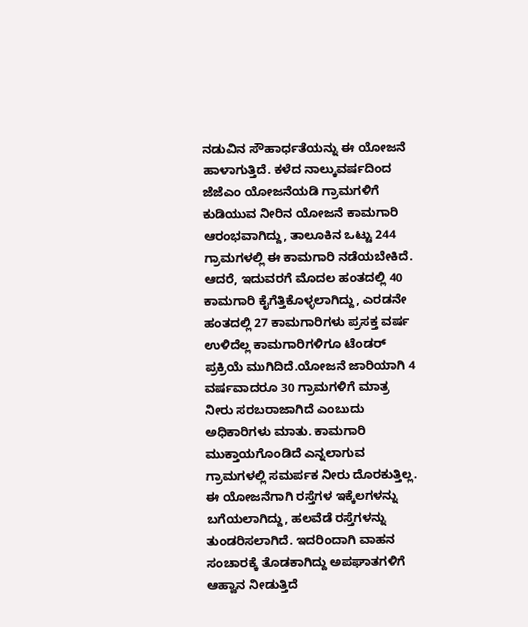ನಡುವಿನ ಸೌಹಾರ್ಧತೆಯನ್ನು ಈ ಯೋಜನೆ ಹಾಳಾಗುತ್ತಿದೆ. ಕಳೆದ ನಾಲ್ಕುವರ್ಷದಿಂದ ಜೆಜೆಎಂ ಯೋಜನೆಯಡಿ ಗ್ರಾಮಗಳಿಗೆ ಕುಡಿಯುವ ನೀರಿನ ಯೋಜನೆ ಕಾಮಗಾರಿ ಆರಂಭವಾಗಿದ್ದು, ತಾಲೂಕಿನ ಒಟ್ಟು 244 ಗ್ರಾಮಗಳಲ್ಲಿ ಈ ಕಾಮಗಾರಿ ನಡೆಯಬೇಕಿದೆ. ಆದರೆ, ಇದುವರಗೆ ಮೊದಲ ಹಂತದಲ್ಲಿ 40 ಕಾಮಗಾರಿ ಕೈಗೆತ್ತಿಕೊಳ್ಳಲಾಗಿದ್ದು, ಎರಡನೇ ಹಂತದಲ್ಲಿ 27 ಕಾಮಗಾರಿಗಳು ಪ್ರಸಕ್ತ ವರ್ಷ ಉಳಿದೆಲ್ಲ ಕಾಮಗಾರಿಗಳಿಗೂ ಟೆಂಡರ್ ಪ್ರಕ್ರಿಯೆ ಮುಗಿದಿದೆ.ಯೋಜನೆ ಜಾರಿಯಾಗಿ 4 ವರ್ಷವಾದರೂ 30 ಗ್ರಾಮಗಳಿಗೆ ಮಾತ್ರ ನೀರು ಸರಬರಾಜಾಗಿದೆ ಎಂಬುದು ಅಧಿಕಾರಿಗಳು ಮಾತು. ಕಾಮಗಾರಿ ಮುಕ್ತಾಯಗೊಂಡಿದೆ ಎನ್ನಲಾಗುವ ಗ್ರಾಮಗಳಲ್ಲಿ ಸಮರ್ಪಕ ನೀರು ದೊರಕುತ್ತಿಲ್ಲ. ಈ ಯೋಜನೆಗಾಗಿ ರಸ್ತೆಗಳ ಇಕ್ಕೆಲಗಳನ್ನು ಬಗೆಯಲಾಗಿದ್ದು, ಹಲವೆಡೆ ರಸ್ತೆಗಳನ್ನು ತುಂಡರಿಸಲಾಗಿದೆ. ಇದರಿಂದಾಗಿ ವಾಹನ ಸಂಚಾರಕ್ಕೆ ತೊಡಕಾಗಿದ್ದು ಅಪಘಾತಗಳಿಗೆ ಆಹ್ವಾನ ನೀಡುತ್ತಿದೆ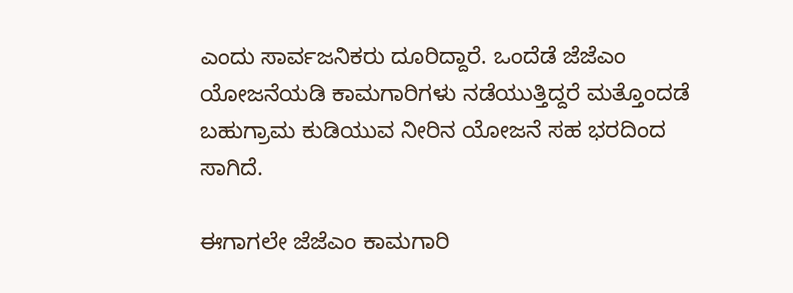ಎಂದು ಸಾರ್ವಜನಿಕರು ದೂರಿದ್ದಾರೆ. ಒಂದೆಡೆ ಜೆಜೆಎಂ ಯೋಜನೆಯಡಿ ಕಾಮಗಾರಿಗಳು ನಡೆಯುತ್ತಿದ್ದರೆ ಮತ್ತೊಂದಡೆ ಬಹುಗ್ರಾಮ ಕುಡಿಯುವ ನೀರಿನ ಯೋಜನೆ ಸಹ ಭರದಿಂದ ಸಾಗಿದೆ.

ಈಗಾಗಲೇ ಜೆಜೆಎಂ ಕಾಮಗಾರಿ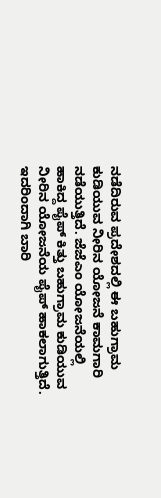ನಡೆದಿರುವ ಪ್ರದೇಶದಲ್ಲಿ ಈ ಬಹುಗ್ರಾಮ ಕುಡಿಯುವ ನೀರಿನ ಯೋಜನೆ ಕಾಮಗಾರಿ ನಡೆಯುತ್ತಿದೆ. ಜೆಜೆಎಂ ಯೋಜನೆಯಲ್ಲಿ ಹಾಕಿದ್ದ ಪೈಪ್‌ ಕಿತ್ತು ಬಹುಗ್ರಾಮ ಕುಡಿಯುವ ನೀರಿನ ಯೋಜನೆಯ ಪೈಪ್‌ ಹಾಕಲಾಗುತ್ತಿದೆ. ಇದರಿಂದಾಗಿ ಬಾರಿ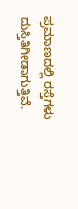ಪ್ರಮಾಣದಲ್ಲಿ ರಸ್ತೆಗಳು ದುಸ್ತಿತಿಗೀಡಾಗುತ್ತಿವೆ.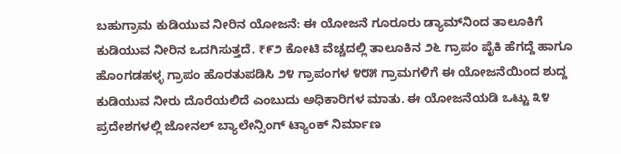ಬಹುಗ್ರಾಮ ಕುಡಿಯುವ ನೀರಿನ ಯೋಜನೆ: ಈ ಯೋಜನೆ ಗೂರೂರು ಡ್ಯಾಮ್‌ನಿಂದ ತಾಲೂಕಿಗೆ ಕುಡಿಯುವ ನೀರಿನ ಒದಗಿಸುತ್ತದೆ. ₹೯೨ ಕೋಟಿ ವೆಚ್ಚದಲ್ಲಿ ತಾಲೂಕಿನ ೨೬ ಗ್ರಾಪಂ ಪೈಕಿ ಹೆಗದ್ದೆ ಹಾಗೂ ಹೊಂಗಡಹಳ್ಳ ಗ್ರಾಪಂ ಹೊರತುಪಡಿಸಿ ೨೪ ಗ್ರಾಪಂಗಳ ೪೮೫ ಗ್ರಾಮಗಳಿಗೆ ಈ ಯೋಜನೆಯಿಂದ ಶುದ್ದ ಕುಡಿಯುವ ನೀರು ದೊರೆಯಲಿದೆ ಎಂಬುದು ಅಧಿಕಾರಿಗಳ ಮಾತು. ಈ ಯೋಜನೆಯಡಿ ಒಟ್ಟು ೩೪ ಪ್ರದೇಶಗಳಲ್ಲಿ ಜೋನಲ್ ಬ್ಯಾಲೇನ್ಸಿಂಗ್ ಟ್ಯಾಂಕ್ ನಿರ್ಮಾಣ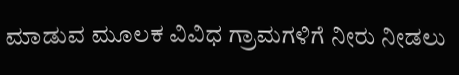ಮಾಡುವ ಮೂಲಕ ವಿವಿಧ ಗ್ರಾಮಗಳಿಗೆ ನೀರು ನೀಡಲು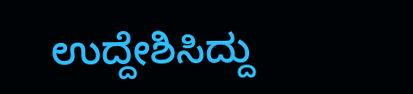ಉದ್ದೇಶಿಸಿದ್ದು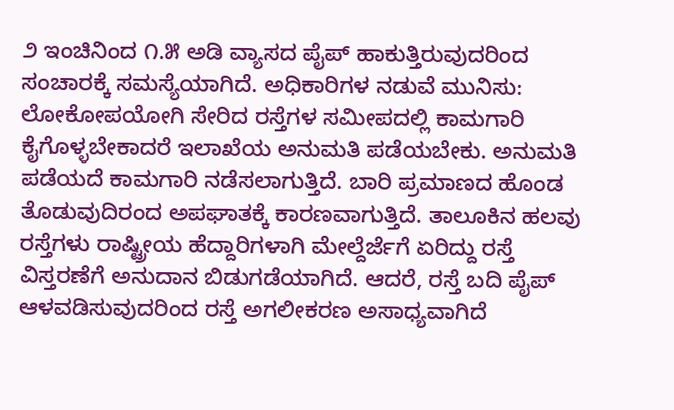೨ ಇಂಚಿನಿಂದ ೧.೫ ಅಡಿ ವ್ಯಾಸದ ಪೈಪ್‌ ಹಾಕುತ್ತಿರುವುದರಿಂದ ಸಂಚಾರಕ್ಕೆ ಸಮಸ್ಯೆಯಾಗಿದೆ. ಅಧಿಕಾರಿಗಳ ನಡುವೆ ಮುನಿಸು: ಲೋಕೋಪಯೋಗಿ ಸೇರಿದ ರಸ್ತೆಗಳ ಸಮೀಪದಲ್ಲಿ ಕಾಮಗಾರಿ ಕೈಗೊಳ್ಳಬೇಕಾದರೆ ಇಲಾಖೆಯ ಅನುಮತಿ ಪಡೆಯಬೇಕು. ಅನುಮತಿ ಪಡೆಯದೆ ಕಾಮಗಾರಿ ನಡೆಸಲಾಗುತ್ತಿದೆ. ಬಾರಿ ಪ್ರಮಾಣದ ಹೊಂಡ ತೊಡುವುದಿರಂದ ಅಪಘಾತಕ್ಕೆ ಕಾರಣವಾಗುತ್ತಿದೆ. ತಾಲೂಕಿನ ಹಲವು ರಸ್ತೆಗಳು ರಾಷ್ಟ್ರೀಯ ಹೆದ್ದಾರಿಗಳಾಗಿ ಮೇಲ್ದೆರ್ಜೆಗೆ ಏರಿದ್ದು ರಸ್ತೆ ವಿಸ್ತರಣೆಗೆ ಅನುದಾನ ಬಿಡುಗಡೆಯಾಗಿದೆ. ಆದರೆ, ರಸ್ತೆ ಬದಿ ಪೈಪ್ ಆಳವಡಿಸುವುದರಿಂದ ರಸ್ತೆ ಅಗಲೀಕರಣ ಅಸಾಧ್ಯವಾಗಿದೆ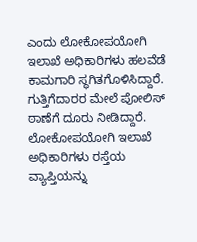ಎಂದು ಲೋಕೋಪಯೋಗಿ ಇಲಾಖೆ ಅಧಿಕಾರಿಗಳು ಹಲವೆಡೆ ಕಾಮಗಾರಿ ಸ್ಥಗಿತಗೊಳಿಸಿದ್ದಾರೆ. ಗುತ್ತಿಗೆದಾರರ ಮೇಲೆ ಪೋಲಿಸ್ ಠಾಣೆಗೆ ದೂರು ನೀಡಿದ್ದಾರೆ. ಲೋಕೋಪಯೋಗಿ ಇಲಾಖೆ ಅಧಿಕಾರಿಗಳು ರಸ್ತೆಯ ವ್ಯಾಪ್ತಿಯನ್ನು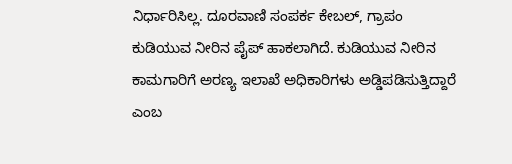ನಿರ್ಧಾರಿಸಿಲ್ಲ. ದೂರವಾಣಿ ಸಂಪರ್ಕ ಕೇಬಲ್, ಗ್ರಾಪಂ ಕುಡಿಯುವ ನೀರಿನ ಪೈಪ್‌ ಹಾಕಲಾಗಿದೆ. ಕುಡಿಯುವ ನೀರಿನ ಕಾಮಗಾರಿಗೆ ಅರಣ್ಯ ಇಲಾಖೆ ಅಧಿಕಾರಿಗಳು ಅಡ್ಡಿಪಡಿಸುತ್ತಿದ್ದಾರೆ ಎಂಬ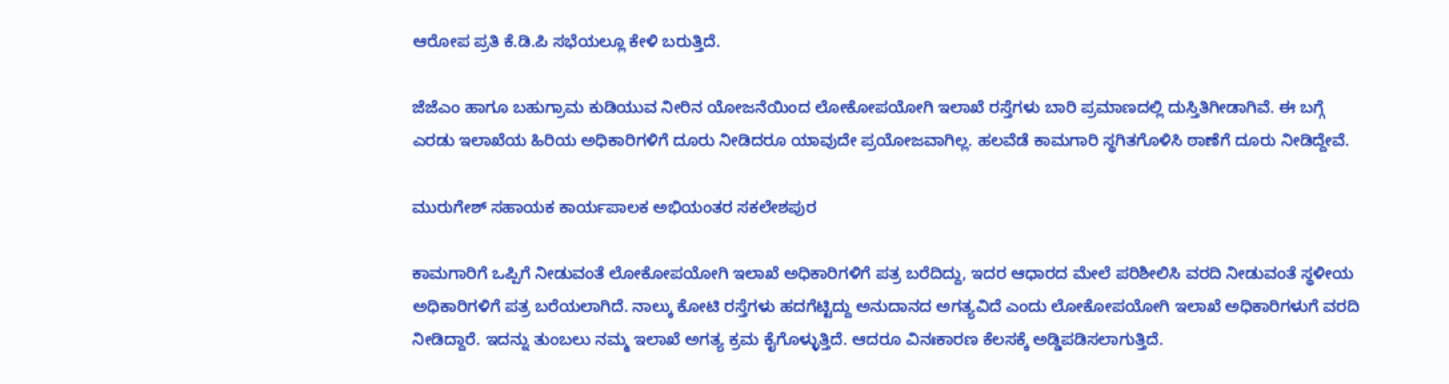ಆರೋಪ ಪ್ರತಿ ಕೆ.ಡಿ.ಪಿ ಸಭೆಯಲ್ಲೂ ಕೇಳಿ ಬರುತ್ತಿದೆ.

ಜೆಜೆಎಂ ಹಾಗೂ ಬಹುಗ್ರಾಮ ಕುಡಿಯುವ ನೀರಿನ ಯೋಜನೆಯಿಂದ ಲೋಕೋಪಯೋಗಿ ಇಲಾಖೆ ರಸ್ತೆಗಳು ಬಾರಿ ಪ್ರಮಾಣದಲ್ಲಿ ದುಸ್ತಿತಿಗೀಡಾಗಿವೆ. ಈ ಬಗ್ಗೆ ಎರಡು ಇಲಾಖೆಯ ಹಿರಿಯ ಅಧಿಕಾರಿಗಳಿಗೆ ದೂರು ನೀಡಿದರೂ ಯಾವುದೇ ಪ್ರಯೋಜವಾಗಿಲ್ಲ. ಹಲವೆಡೆ ಕಾಮಗಾರಿ ಸ್ಥಗಿತಗೊಳಿಸಿ ಠಾಣೆಗೆ ದೂರು ನೀಡಿದ್ದೇವೆ.

ಮುರುಗೇಶ್ ಸಹಾಯಕ ಕಾರ್ಯಪಾಲಕ ಅಭಿಯಂತರ ಸಕಲೇಶಪುರ

ಕಾಮಗಾರಿಗೆ ಒಪ್ಪಿಗೆ ನೀಡುವಂತೆ ಲೋಕೋಪಯೋಗಿ ಇಲಾಖೆ ಅಧಿಕಾರಿಗಳಿಗೆ ಪತ್ರ ಬರೆದಿದ್ದು, ಇದರ ಆಧಾರದ ಮೇಲೆ ಪರಿಶೀಲಿಸಿ ವರದಿ ನೀಡುವಂತೆ ಸ್ಥಳೀಯ ಅಧಿಕಾರಿಗಳಿಗೆ ಪತ್ರ ಬರೆಯಲಾಗಿದೆ. ನಾಲ್ಕು ಕೋಟಿ ರಸ್ತೆಗಳು ಹದಗೆಟ್ಟಿದ್ದು ಅನುದಾನದ ಅಗತ್ಯವಿದೆ ಎಂದು ಲೋಕೋಪಯೋಗಿ ಇಲಾಖೆ ಅಧಿಕಾರಿಗಳುಗೆ ವರದಿ ನೀಡಿದ್ದಾರೆ. ಇದನ್ನು ತುಂಬಲು ನಮ್ಮ ಇಲಾಖೆ ಅಗತ್ಯ ಕ್ರಮ ಕೈಗೊಳ್ಳುತ್ತಿದೆ. ಆದರೂ ವಿನಃಕಾರಣ ಕೆಲಸಕ್ಕೆ ಅಡ್ಡಿಪಡಿಸಲಾಗುತ್ತಿದೆ.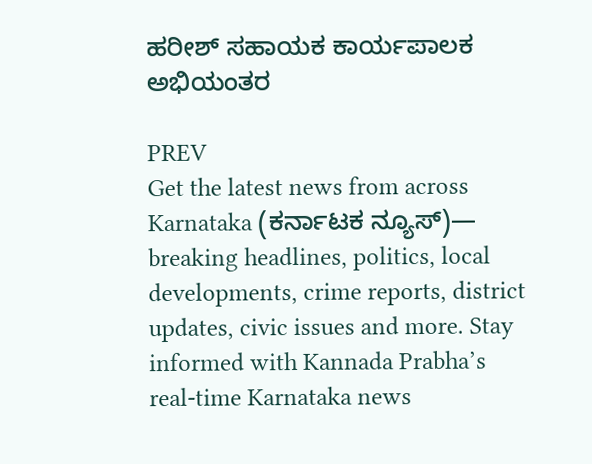ಹರೀಶ್ ಸಹಾಯಕ ಕಾರ್ಯಪಾಲಕ ಅಭಿಯಂತರ

PREV
Get the latest news from across Karnataka (ಕರ್ನಾಟಕ ನ್ಯೂಸ್)— breaking headlines, politics, local developments, crime reports, district updates, civic issues and more. Stay informed with Kannada Prabha’s real‑time Karnataka news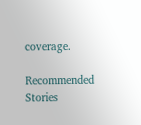coverage.

Recommended Stories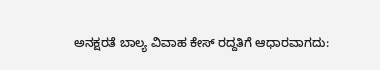ಅನಕ್ಷರತೆ ಬಾಲ್ಯ ವಿವಾಹ ಕೇಸ್‌ ರದ್ದತಿಗೆ ಆಧಾರವಾಗದು: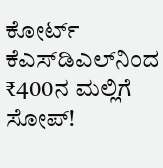ಕೋರ್ಟ್‌
ಕೆಎಸ್‌ಡಿಎಲ್‌ನಿಂದ ₹400ನ ಮಲ್ಲಿಗೆ ಸೋಪ್‌!